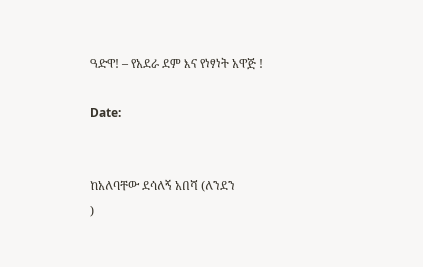ዓድዋ! – የአደራ ደም እና የነፃነት አዋጅ !

Date:


ከአለባቸው ደሳለኝ አበሻ (ለንደን
)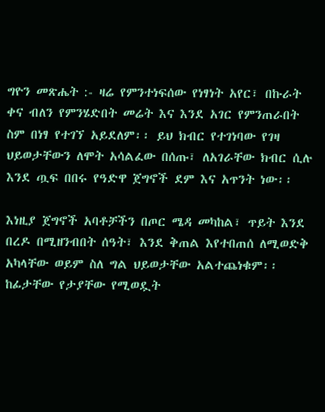ግዮን መጽሔት :- ዛሬ የምንተነፍሰው የነፃነት አየር፣ በኩራት ቀና ብለን የምንሄድበት መሬት እና እንደ አገር የምንጠራበት ስም በነፃ የተገኘ አይደለም፡፡ ይህ ክብር የተገነባው የገዛ ህይወታቸውን ለሞት አሳልፈው በሰጡ፣ ለአገራቸው ክብር ሲሉ እንደ ጧፍ በበሩ የዓድዋ ጀግኖች ደም እና አጥንት ነው፡፡

እነዚያ ጀግኖች አባቶቻችን በጦር ሜዳ መካከል፣ ጥይት እንደ በረዶ በሚዘንብበት ሰዓት፣ እንደ ቅጠል እየተበጠሰ ለሚወድቅ አካላቸው ወይም ስለ ግል ህይወታቸው አልተጨነቁም፡፡  ከፊታቸው የታያቸው የሚወዷት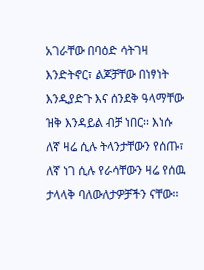አገራቸው በባዕድ ሳትገዛ  እንድትኖር፣ ልጆቻቸው በነፃነት እንዲያድጉ እና ሰንደቅ ዓላማቸው ዝቅ እንዳይል ብቻ ነበር፡፡ እነሱ ለኛ ዛሬ ሲሉ ትላንታቸውን የሰጡ፣ ለኛ ነገ ሲሉ የራሳቸውን ዛሬ የሰዉ ታላላቅ ባለውለታዎቻችን ናቸው፡፡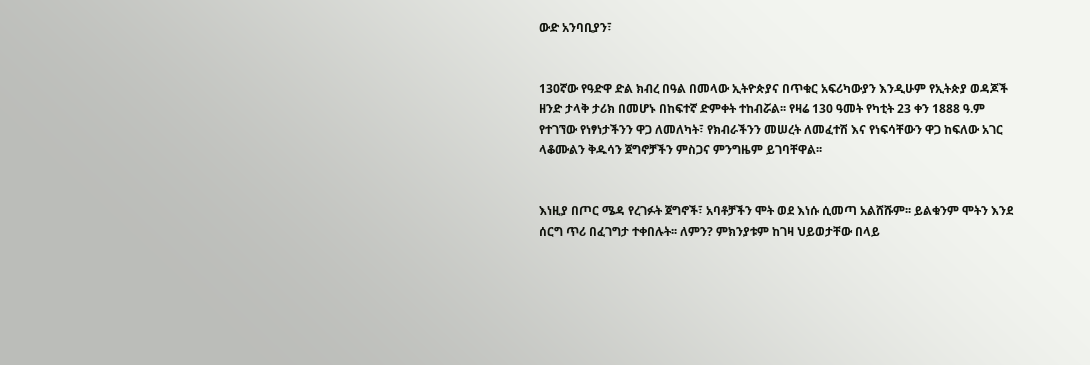ውድ አንባቢያን፣


130ኛው የዓድዋ ድል ክብረ በዓል በመላው ኢትዮጵያና በጥቁር አፍሪካውያን እንዲሁም የኢትጵያ ወዳጆች ዘንድ ታላቅ ታሪክ በመሆኑ በከፍተኛ ድምቀት ተከብሯል፡፡ የዛሬ 130 ዓመት የካቲት 23 ቀን 1888 ዓ.ም የተገኘው የነፃነታችንን ዋጋ ለመለካት፣ የክብራችንን መሠረት ለመፈተሽ እና የነፍሳቸውን ዋጋ ከፍለው አገር ላቆሙልን ቅዱሳን ጀግኖቻችን ምስጋና ምንግዜም ይገባቸዋል፡፡


እነዚያ በጦር ሜዳ የረገፉት ጀግኖች፣ አባቶቻችን ሞት ወደ እነሱ ሲመጣ አልሸሹም፡፡ ይልቁንም ሞትን እንደ ሰርግ ጥሪ በፈገግታ ተቀበሉት፡፡ ለምን? ምክንያቱም ከገዛ ህይወታቸው በላይ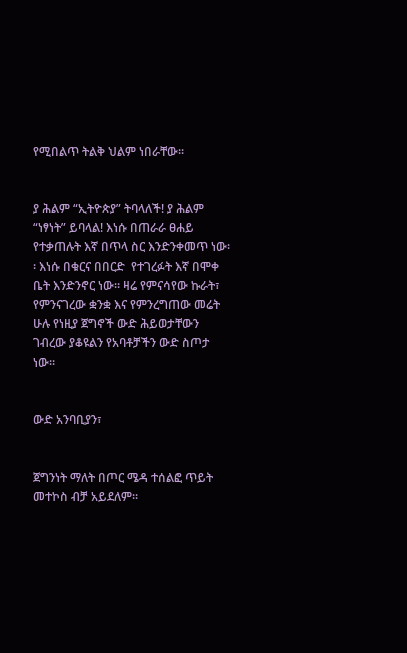የሚበልጥ ትልቅ ህልም ነበራቸው፡፡


ያ ሕልም “ኢትዮጵያ” ትባላለች! ያ ሕልም “ነፃነት” ይባላል! እነሱ በጠራራ ፀሐይ የተቃጠሉት እኛ በጥላ ስር እንድንቀመጥ ነው፡፡ እነሱ በቁርና በበርድ  የተገረፉት እኛ በሞቀ ቤት እንድንኖር ነው፡፡ ዛሬ የምናሳየው ኩራት፣ የምንናገረው ቋንቋ እና የምንረግጠው መሬት ሁሉ የነዚያ ጀግኖች ውድ ሕይወታቸውን ገብረው ያቆዩልን የአባቶቻችን ውድ ስጦታ ነው፡፡


ውድ አንባቢያን፣


ጀግንነት ማለት በጦር ሜዳ ተሰልፎ ጥይት መተኮስ ብቻ አይደለም፡፡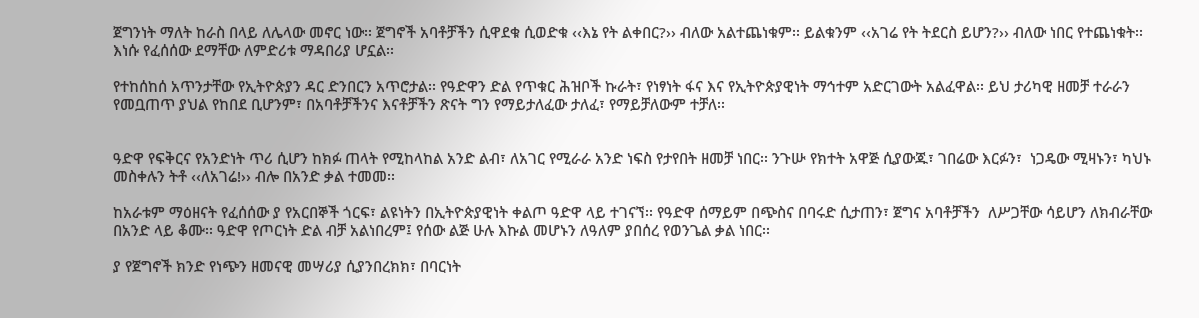ጀግንነት ማለት ከራስ በላይ ለሌላው መኖር ነው፡፡ ጀግኖች አባቶቻችን ሲዋደቁ ሲወድቁ ‹‹እኔ የት ልቀበር?›› ብለው አልተጨነቁም፡፡ ይልቁንም ‹‹አገሬ የት ትደርስ ይሆን?›› ብለው ነበር የተጨነቁት፡፡ እነሱ የፈሰሰው ደማቸው ለምድሪቱ ማዳበሪያ ሆኗል፡፡

የተከሰከሰ አጥንታቸው የኢትዮጵያን ዳር ድንበርን አጥሮታል፡፡ የዓድዋን ድል የጥቁር ሕዝቦች ኩራት፣ የነፃነት ፋና እና የኢትዮጵያዊነት ማኅተም አድርገውት አልፈዋል፡፡ ይህ ታሪካዊ ዘመቻ ተራራን የመቧጠጥ ያህል የከበደ ቢሆንም፣ በአባቶቻችንና እናቶቻችን ጽናት ግን የማይታለፈው ታለፈ፣ የማይቻለውም ተቻለ፡፡


ዓድዋ የፍቅርና የአንድነት ጥሪ ሲሆን ከክፉ ጠላት የሚከላከል አንድ ልብ፣ ለአገር የሚራራ አንድ ነፍስ የታየበት ዘመቻ ነበር፡፡ ንጉሡ የክተት አዋጅ ሲያውጁ፣ ገበሬው እርፉን፣  ነጋዴው ሚዛኑን፣ ካህኑ መስቀሉን ትቶ ‹‹ለአገሬ!›› ብሎ በአንድ ቃል ተመመ፡፡

ከአራቱም ማዕዘናት የፈሰሰው ያ የአርበኞች ጎርፍ፣ ልዩነትን በኢትዮጵያዊነት ቀልጦ ዓድዋ ላይ ተገናኘ፡፡ የዓድዋ ሰማይም በጭስና በባሩድ ሲታጠን፣ ጀግና አባቶቻችን  ለሥጋቸው ሳይሆን ለክብራቸው በአንድ ላይ ቆሙ፡፡ ዓድዋ የጦርነት ድል ብቻ አልነበረም፤ የሰው ልጅ ሁሉ እኩል መሆኑን ለዓለም ያበሰረ የወንጌል ቃል ነበር፡፡

ያ የጀግኖች ክንድ የነጭን ዘመናዊ መሣሪያ ሲያንበረክክ፣ በባርነት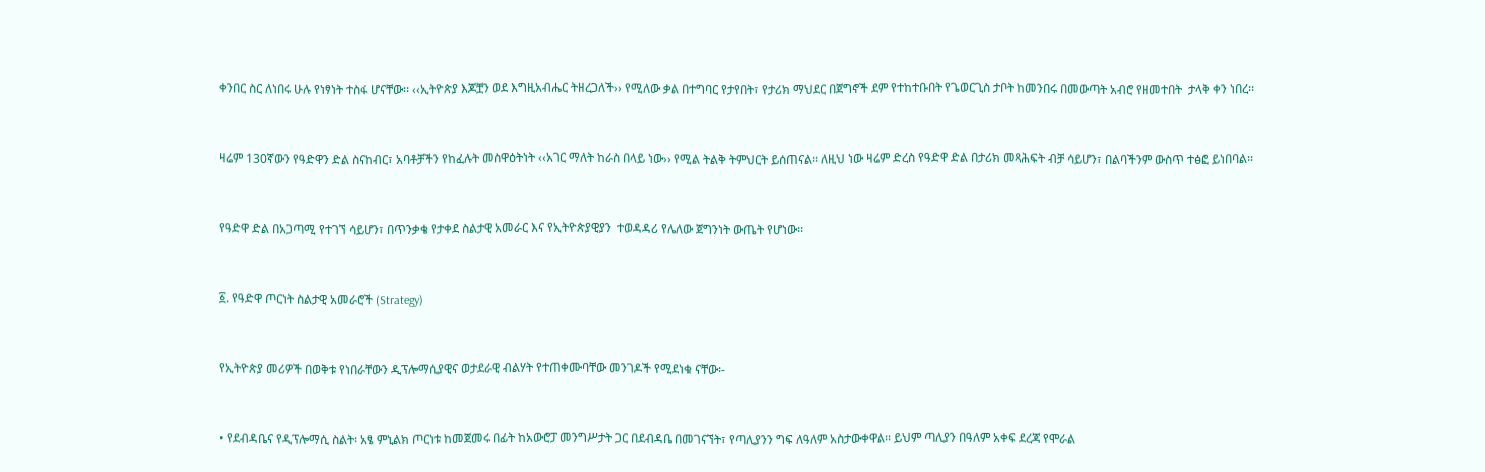ቀንበር ስር ለነበሩ ሁሉ የነፃነት ተስፋ ሆናቸው፡፡ ‹‹ኢትዮጵያ እጆቿን ወደ እግዚአብሔር ትዘረጋለች›› የሚለው ቃል በተግባር የታየበት፣ የታሪክ ማህደር በጀግኖች ደም የተከተቡበት የጌወርጊስ ታቦት ከመንበሩ በመውጣት አብሮ የዘመተበት  ታላቅ ቀን ነበረ፡፡


ዛሬም 130ኛውን የዓድዋን ድል ስናከብር፣ አባቶቻችን የከፈሉት መስዋዕትነት ‹‹አገር ማለት ከራስ በላይ ነው›› የሚል ትልቅ ትምህርት ይሰጠናል፡፡ ለዚህ ነው ዛሬም ድረስ የዓድዋ ድል በታሪክ መጻሕፍት ብቻ ሳይሆን፣ በልባችንም ውስጥ ተፅፎ ይነበባል፡፡


የዓድዋ ድል በአጋጣሚ የተገኘ ሳይሆን፣ በጥንቃቄ የታቀደ ስልታዊ አመራር እና የኢትዮጵያዊያን  ተወዳዳሪ የሌለው ጀግንነት ውጤት የሆነው፡፡


፩. የዓድዋ ጦርነት ስልታዊ አመራሮች (Strategy)


የኢትዮጵያ መሪዎች በወቅቱ የነበራቸውን ዲፕሎማሲያዊና ወታደራዊ ብልሃት የተጠቀሙባቸው መንገዶች የሚደነቁ ናቸው፡-


• የደብዳቤና የዲፕሎማሲ ስልት፡ አፄ ምኒልክ ጦርነቱ ከመጀመሩ በፊት ከአውሮፓ መንግሥታት ጋር በደብዳቤ በመገናኘት፣ የጣሊያንን ግፍ ለዓለም አስታውቀዋል፡፡ ይህም ጣሊያን በዓለም አቀፍ ደረጃ የሞራል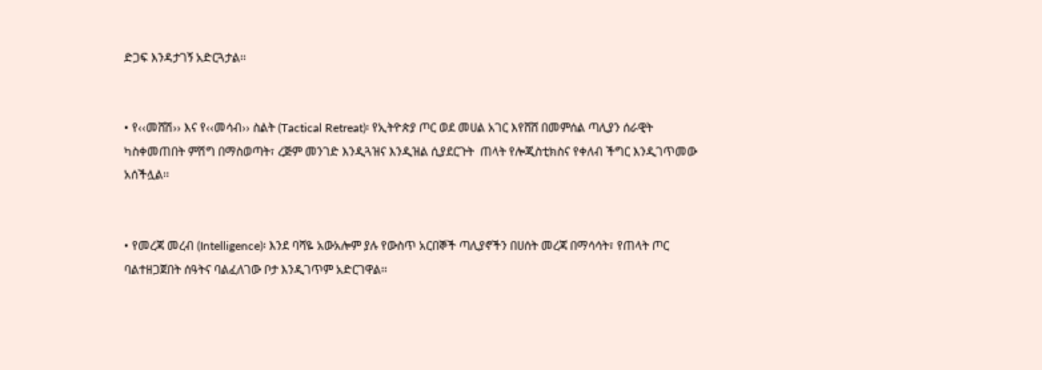ድጋፍ እንዳታገኝ አድርጓታል፡፡


• የ‹‹መሸሽ›› እና የ‹‹መሳብ›› ስልት (Tactical Retreat)፡ የኢትዮጵያ ጦር ወደ መሀል አገር እየሸሸ በመምሰል ጣሊያን ሰራዊት ካስቀመጠበት ምሽግ በማስወጣት፣ ረጅም መንገድ እንዲጓዝና እንዲዝል ሲያደርጉት  ጠላት የሎጂስቲክስና የቀለብ ችግር እንዲገጥመው አሰችሏል፡፡


• የመረጃ መረብ (Intelligence)፡ እንደ ባሻዬ አውአሎም ያሉ የውስጥ አርበኞች ጣሊያኖችን በሀሰት መረጃ በማሳሳት፣ የጠላት ጦር ባልተዘጋጀበት ሰዓትና ባልፈለገው ቦታ እንዲገጥም አድርገዋል፡፡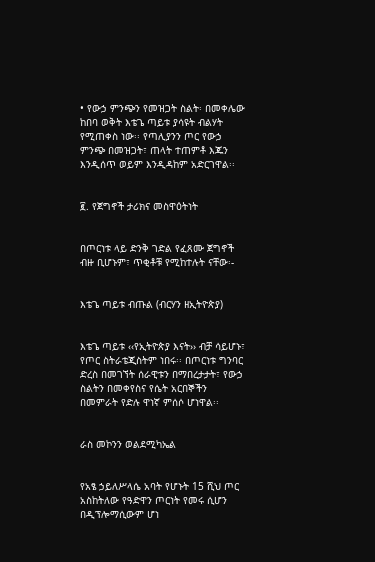• የውኃ ምንጭን የመዝጋት ስልት፡ በመቀሌው ከበባ ወቅት እቴጌ ጣይቱ ያሳዩት ብልሃት የሚጠቀስ ነው፡፡ የጣሊያንን ጦር የውኃ ምንጭ በመዝጋት፣ ጠላት ተጠምቶ እጁን እንዲሰጥ ወይም እንዲዳከም አድርገዋል፡፡


፪. የጀግኖች ታሪክና መስዋዕትነት


በጦርነቱ ላይ ድንቅ ገድል የፈጸሙ ጀግኖች ብዙ ቢሆኑም፣ ጥቂቶቹ የሚከተሉት ናቸው፡-


እቴጌ ጣይቱ ብጡል (ብርሃን ዘኢትዮጵያ)


እቴጌ ጣይቱ ‹‹የኢትዮጵያ እናት›› ብቻ ሳይሆኑ፣ የጦር ስትራቴጂስትም ነበሩ፡፡ በጦርነቱ ግንባር ድረስ በመገኘት ሰራዊቱን በማበረታታት፣ የውኃ ስልትን በመቀየስና የሴት አርበኞችን በመምራት የድሉ ዋነኛ ምሰሶ ሆነዋል፡፡


ራስ መኮንን ወልደሚካኤል


የአፄ ኃይለሥላሴ አባት የሆኑት 15 ሺህ ጦር አስከትለው የዓድዋን ጦርነት የመሩ ሲሆን በዲፕሎማሲውም ሆነ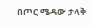በጦር ሜዳው ታላቅ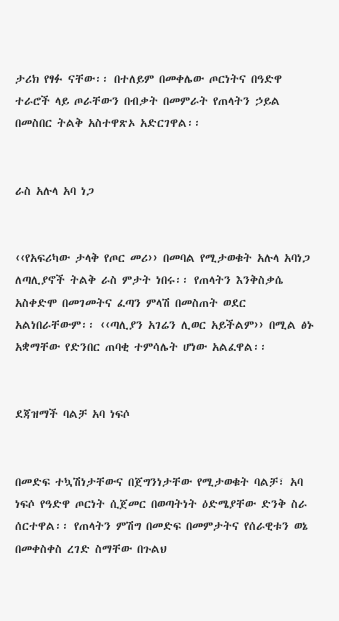ታሪክ የፃፉ ናቸው፡፡ በተለይም በመቀሌው ጦርነትና በዓድዋ ተራሮች ላይ ጦራቸውን በብቃት በመምራት የጠላትን ኃይል በመስበር ትልቅ አስተዋጽኦ አድርገዋል፡፡


ራስ አሉላ አባ ነጋ


‹‹የአፍሪካው ታላቅ የጦር መሪ›› በመባል የሚታወቁት አሉላ አባነጋ ለጣሊያኖች ትልቅ ራስ ምታት ነበሩ፡፡ የጠላትን እንቅስቃሴ አስቀድሞ በመገመትና ፈጣን ምላሽ በመስጠት ወደር አልነበራቸውም፡፡ ‹‹ጣሊያን አገሬን ሊወር አይችልም›› በሚል ፅኑ አቋማቸው የድንበር ጠባቂ ተምሳሌት ሆነው አልፈዋል፡፡


ደጃዝማች ባልቻ አባ ነፍሶ


በመድፍ ተኳሽነታቸውና በጀግንነታቸው የሚታወቁት ባልቻ፣ አባ ነፍሶ የዓድዋ ጦርነት ሲጀመር በወጣትነት ዕድሜያቸው ድንቅ ስራ ሰርተዋል፡፡ የጠላትን ምሽግ በመድፍ በመምታትና የሰራዊቱን ወኔ በመቀስቀስ ረገድ ስማቸው በጉልህ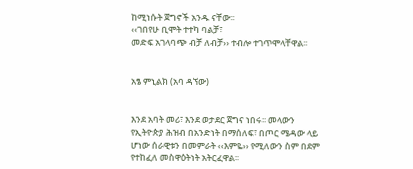ከሚነሱት ጀግኖች አንዱ ናቸው፡፡
‹‹ገበየሁ ቢሞት ተተካ ባልቻ፣
መድፍ አገላባጭ ብቻ ለብቻ›› ተብሎ ተገጥሞላቸዋል፡፡


አፄ ምኒልክ (አባ ዳኘው)


እንደ አባት መሪ፣ እንደ ወታደር ጀግና ነበሩ፡፡ መላውን የኢትዮጵያ ሕዝብ በአንድነት በማሰለፍ፣ በጦር ሜዳው ላይ ሆነው ሰራዊቱን በመምራት ‹‹እምዬ›› የሚለውን ስም በደም የተከፈለ መስዋዕትነት አትርፈዋል፡፡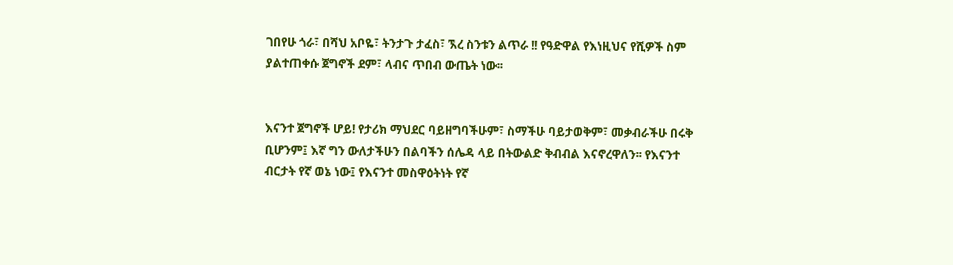ገበየሁ ጎራ፣ በሻህ አቦዬ፣ ትንታጉ ታፈስ፣ ኧረ ስንቱን ልጥራ !! የዓድዋል የእነዚህና የሺዎች ስም ያልተጠቀሱ ጀግኖች ደም፣ ላብና ጥበብ ውጤት ነው፡፡


እናንተ ጀግኖች ሆይ! የታሪክ ማህደር ባይዘግባችሁም፣ ስማችሁ ባይታወቅም፣ መቃብራችሁ በሩቅ ቢሆንም፤ እኛ ግን ውለታችሁን በልባችን ሰሌዳ ላይ በትውልድ ቅብብል እናኖረዋለን፡፡ የእናንተ ብርታት የኛ ወኔ ነው፤ የእናንተ መስዋዕትነት የኛ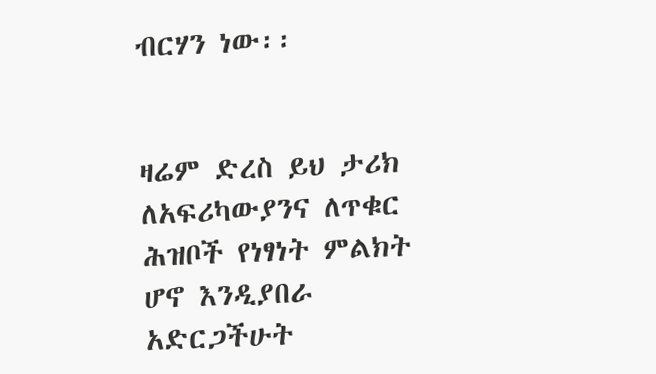ብርሃን ነው፡፡


ዛሬም ድረስ ይህ ታሪክ ለአፍሪካውያንና ለጥቁር ሕዝቦች የነፃነት ምልክት ሆኖ እንዲያበራ አድርጋችሁት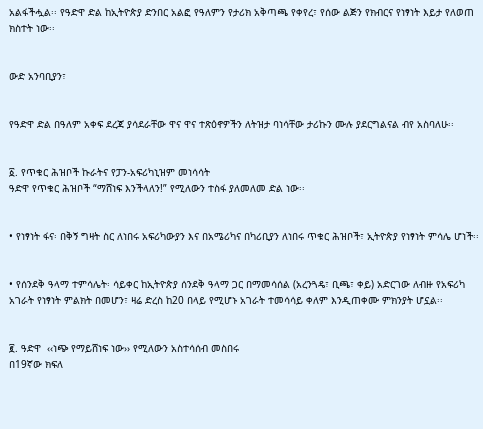አልፋችሗል፡፡ የዓድዋ ድል ከኢትዮጵያ ድንበር አልፎ የዓለምን የታሪክ አቅጣጫ የቀየረ፣ የሰው ልጅን የክብርና የነፃነት እይታ የለወጠ ክስተት ነው፡፡


ውድ አንባቢያን፣


የዓድዋ ድል በዓለም አቀፍ ደረጃ ያሳደራቸው ዋና ዋና ተጽዕኖዎችን ለትዝታ ባነሳቸው ታሪኩን ሙሉ ያደርግልናል ብየ አስባለሁ፡፡


፩. የጥቁር ሕዝቦች ኩራትና የፓን-አፍሪካኒዝም መነሳሳት
ዓድዋ የጥቁር ሕዝቦች “ማሸነፍ እንችላለን!” የሚለውን ተስፋ ያለመለመ ድል ነው፡፡


• የነፃነት ፋና፡ በቅኝ ግዛት ስር ለነበሩ አፍሪካውያን እና በአሜሪካና በካሪቢያን ለነበሩ ጥቁር ሕዝቦች፣ ኢትዮጵያ የነፃነት ምሳሌ ሆነች፡፡


• የሰንደቅ ዓላማ ተምሳሌት፡ ሳይቀር ከኢትዮጵያ ሰንደቅ ዓላማ ጋር በማመሳሰል (አረንጓዴ፣ ቢጫ፣ ቀይ) አድርገው ለብዙ የአፍሪካ አገራት የነፃነት ምልክት በመሆን፣ ዛሬ ድረስ ከ20 በላይ የሚሆኑ አገራት ተመሳሳይ ቀለም እንዲጠቀሙ ምክንያት ሆኗል፡፡


፪. ዓድዋ  ‹‹ነጭ የማይሸነፍ ነው›› የሚለውን አስተሳሰብ መስበሩ
በ19ኛው ክፍለ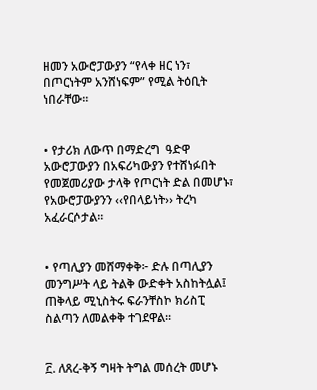ዘመን አውሮፓውያን “የላቀ ዘር ነን፣ በጦርነትም አንሸነፍም” የሚል ትዕቢት ነበራቸው፡፡


• የታሪክ ለውጥ በማድረግ  ዓድዋ አውሮፓውያን በአፍሪካውያን የተሸነፉበት የመጀመሪያው ታላቅ የጦርነት ድል በመሆኑ፣ የአውሮፓውያንን ‹‹የበላይነት›› ትረካ አፈራርሶታል፡፡


• የጣሊያን መሸማቀቅ፦ ድሉ በጣሊያን መንግሥት ላይ ትልቅ ውድቀት አስከትሏል፤ ጠቅላይ ሚኒስትሩ ፍራንቸስኮ ክሪስፒ ስልጣን ለመልቀቅ ተገደዋል፡፡


፫. ለጸረ-ቅኝ ግዛት ትግል መሰረት መሆኑ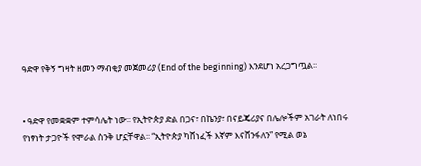ዓድዋ የቅኝ ግዛት ዘመን ማብቂያ መጀመሪያ (End of the beginning) እንደሆነ አረጋግጧል፡፡


• ዓድዋ የመቋቋም ተምሳሌት ነው፡፡ የኢትዮጵያ ድል በጋና፣ በኬንያ፣ በናይጄሪያና በሌሎችም አገራት ለነበሩ የነፃነት ታጋዮች የሞራል ስንቅ ሆኗቸዋል፡፡ “ኢትዮጵያ ካሸነፈች እኛም እናሸንፋለን” የሚል ወኔ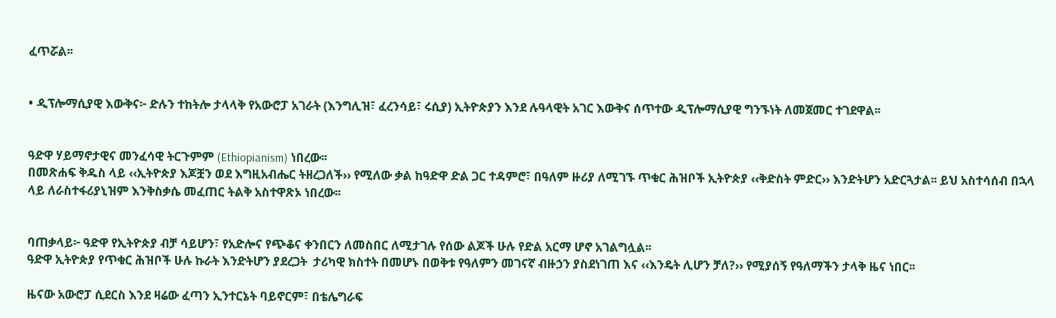ፈጥሯል፡፡


• ዲፕሎማሲያዊ እውቅና፦ ድሉን ተከትሎ ታላላቅ የአውሮፓ አገራት (እንግሊዝ፣ ፈረንሳይ፣ ሩሲያ) ኢትዮጵያን እንደ ሉዓላዊት አገር እውቅና ሰጥተው ዲፕሎማሲያዊ ግንኙነት ለመጀመር ተገደዋል፡፡


ዓድዋ ሃይማኖታዊና መንፈሳዊ ትርጉምም (Ethiopianism) ነበረው፡፡
በመጽሐፍ ቅዱስ ላይ ‹‹ኢትዮጵያ እጆቿን ወደ እግዚአብሔር ትዘረጋለች›› የሚለው ቃል ከዓድዋ ድል ጋር ተዳምሮ፣ በዓለም ዙሪያ ለሚገኙ ጥቁር ሕዝቦች ኢትዮጵያ ‹‹ቅድስት ምድር›› እንድትሆን አድርጓታል፡፡ ይህ አስተሳሰብ በኋላ ላይ ለራስተፋሪያኒዝም እንቅስቃሴ መፈጠር ትልቅ አስተዋጽኦ ነበረው፡፡


ባጠቃላይ፦ ዓድዋ የኢትዮጵያ ብቻ ሳይሆን፣ የአድሎና የጭቆና ቀንበርን ለመስበር ለሚታገሉ የሰው ልጆች ሁሉ የድል አርማ ሆኖ አገልግሏል፡፡
ዓድዋ ኢትዮጵያ የጥቁር ሕዝቦች ሁሉ ኩራት እንድትሆን ያደረጋት  ታሪካዊ ክስተት በመሆኑ በወቅቱ የዓለምን መገናኛ ብዙኃን ያስደነገጠ እና ‹‹እንዴት ሊሆን ቻለ?›› የሚያሰኝ የዓለማችን ታላቅ ዜና ነበር፡፡

ዜናው አውሮፓ ሲደርስ እንደ ዛሬው ፈጣን ኢንተርኔት ባይኖርም፣ በቴሌግራፍ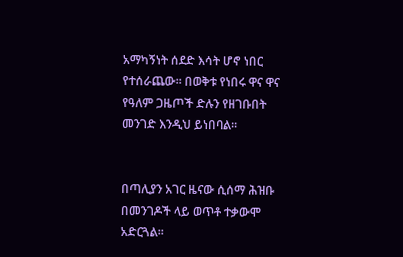አማካኝነት ሰደድ እሳት ሆኖ ነበር የተሰራጨው፡፡ በወቅቱ የነበሩ ዋና ዋና የዓለም ጋዜጦች ድሉን የዘገቡበት መንገድ እንዲህ ይነበባል፡፡


በጣሊያን አገር ዜናው ሲሰማ ሕዝቡ በመንገዶች ላይ ወጥቶ ተቃውሞ አድርጓል፡፡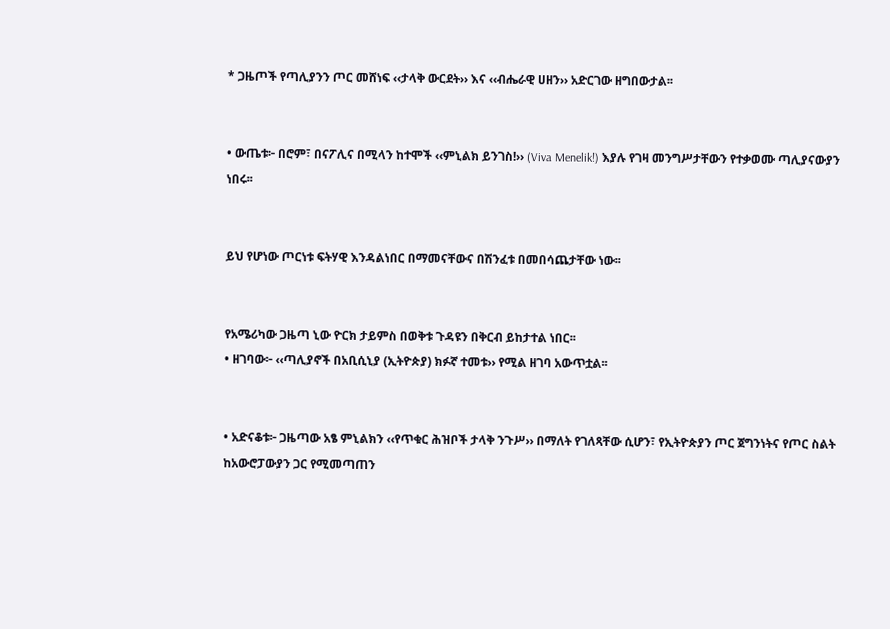* ጋዜጦች የጣሊያንን ጦር መሸነፍ ‹‹ታላቅ ውርደት›› እና ‹‹ብሔራዊ ሀዘን›› አድርገው ዘግበውታል፡፡


• ውጤቱ፦ በሮም፣ በናፖሊና በሚላን ከተሞች ‹‹ምኒልክ ይንገስ!›› (Viva Menelik!) እያሉ የገዛ መንግሥታቸውን የተቃወሙ ጣሊያናውያን ነበሩ፡፡


ይህ የሆነው ጦርነቱ ፍትሃዊ እንዳልነበር በማመናቸውና በሽንፈቱ በመበሳጨታቸው ነው፡፡


የአሜሪካው ጋዜጣ ኒው ዮርክ ታይምስ በወቅቱ ጉዳዩን በቅርብ ይከታተል ነበር፡፡
• ዘገባው፦ ‹‹ጣሊያኖች በአቢሲኒያ (ኢትዮጵያ) ክፉኛ ተመቱ›› የሚል ዘገባ አውጥቷል፡፡


• አድናቆቱ፦ ጋዜጣው አፄ ምኒልክን ‹‹የጥቁር ሕዝቦች ታላቅ ንጉሥ›› በማለት የገለጻቸው ሲሆን፣ የኢትዮጵያን ጦር ጀግንነትና የጦር ስልት ከአውሮፓውያን ጋር የሚመጣጠን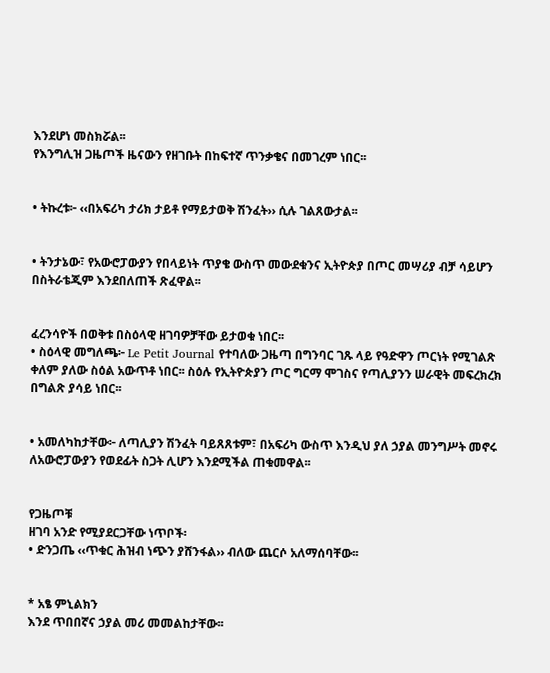እንደሆነ መስክሯል፡፡
የእንግሊዝ ጋዜጦች ዜናውን የዘገቡት በከፍተኛ ጥንቃቄና በመገረም ነበር፡፡


• ትኩረቱ፦ ‹‹በአፍሪካ ታሪክ ታይቶ የማይታወቅ ሽንፈት›› ሲሉ ገልጸውታል፡፡


• ትንታኔው፣ የአውሮፓውያን የበላይነት ጥያቄ ውስጥ መውደቁንና ኢትዮጵያ በጦር መሣሪያ ብቻ ሳይሆን በስትራቴጂም እንደበለጠች ጽፈዋል፡፡


ፈረንሳዮች በወቅቱ በስዕላዊ ዘገባዎቻቸው ይታወቁ ነበር፡፡
• ስዕላዊ መግለጫ፦ Le Petit Journal የተባለው ጋዜጣ በግንባር ገጹ ላይ የዓድዋን ጦርነት የሚገልጽ ቀለም ያለው ስዕል አውጥቶ ነበር፡፡ ስዕሉ የኢትዮጵያን ጦር ግርማ ሞገስና የጣሊያንን ሠራዊት መፍረክረክ በግልጽ ያሳይ ነበር፡፡


• አመለካከታቸው፦ ለጣሊያን ሽንፈት ባይጸጸቱም፣ በአፍሪካ ውስጥ እንዲህ ያለ ኃያል መንግሥት መኖሩ ለአውሮፓውያን የወደፊት ስጋት ሊሆን እንደሚችል ጠቁመዋል፡፡


የጋዜጦቹ
ዘገባ አንድ የሚያደርጋቸው ነጥቦች፡
• ድንጋጤ ‹‹ጥቁር ሕዝብ ነጭን ያሸንፋል›› ብለው ጨርሶ አለማሰባቸው፡፡


* አፄ ምኒልክን
እንደ ጥበበኛና ኃያል መሪ መመልከታቸው፡፡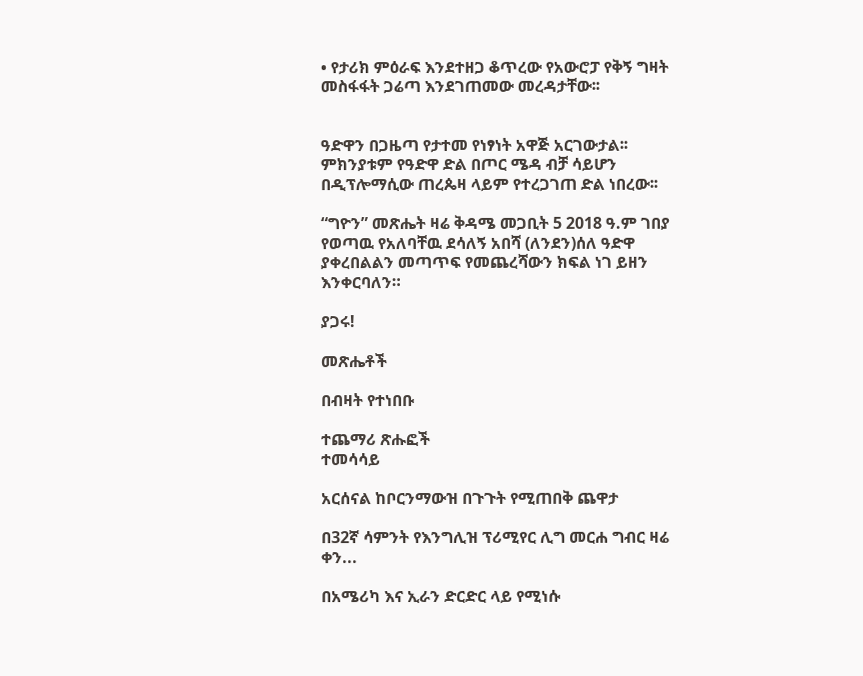• የታሪክ ምዕራፍ እንደተዘጋ ቆጥረው የአውሮፓ የቅኝ ግዛት መስፋፋት ጋሬጣ እንደገጠመው መረዳታቸው፡፡


ዓድዋን በጋዜጣ የታተመ የነፃነት አዋጅ አርገውታል፡፡ ምክንያቱም የዓድዋ ድል በጦር ሜዳ ብቻ ሳይሆን በዲፕሎማሲው ጠረጴዛ ላይም የተረጋገጠ ድል ነበረው፡፡

“ግዮን” መጽሔት ዛሬ ቅዳሜ መጋቢት 5 2018 ዓ.ም ገበያ የወጣዉ የአለባቸዉ ደሳለኝ አበሻ (ለንደን)ሰለ ዓድዋ ያቀረበልልን መጣጥፍ የመጨረሻውን ክፍል ነገ ይዘን እንቀርባለን።

ያጋሩ!

መጽሔቶች

በብዛት የተነበቡ

ተጨማሪ ጽሑፎች
ተመሳሳይ

አርሰናል ከቦርንማውዝ በጉጉት የሚጠበቅ ጨዋታ

በ32ኛ ሳምንት የእንግሊዝ ፕሪሚየር ሊግ መርሐ ግብር ዛሬ ቀን...

በአሜሪካ እና ኢራን ድርድር ላይ የሚነሱ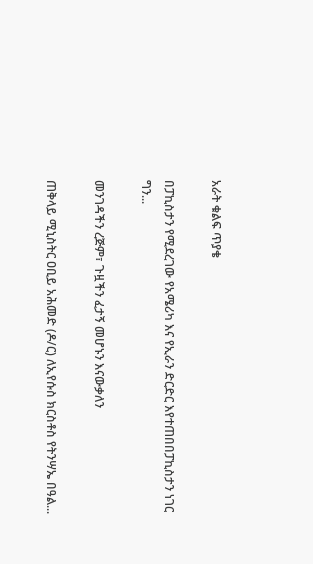አራት ቁልፍ ጥያቄ

በፓኪስታን የሚደረገው የአሜሪካ እና የኢራን ድርድር እየተጠበበፓኪስታን ነገር ግን...

መንገዳችን ረጅም፣ ጉዟችን ፈታኝ መሆኑን እናውቃለን

ጠቅላይ ሚኒስትር ዐቢይ አሕመድ (ዶ/ር) ለኢየሱስ ክርስቶስ የትንሣኤ በዓል...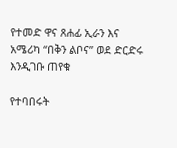የተመድ ዋና ጸሐፊ ኢራን እና አሜሪካ “በቅን ልቦና” ወደ ድርድሩ እንዲገቡ ጠየቁ

የተባበሩት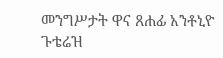መንግሥታት ዋና ጸሐፊ አንቶኒዮ ጉቴሬዝ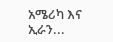አሜሪካ እና ኢራን...